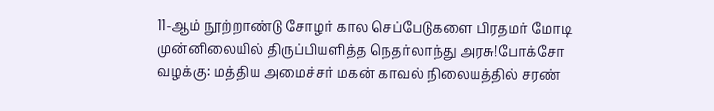11-ஆம் நூற்றாண்டு சோழர் கால செப்பேடுகளை பிரதமர் மோடி முன்னிலையில் திருப்பியளித்த நெதர்லாந்து அரசு!போக்சோ வழக்கு: மத்திய அமைச்சர் மகன் காவல் நிலையத்தில் சரண்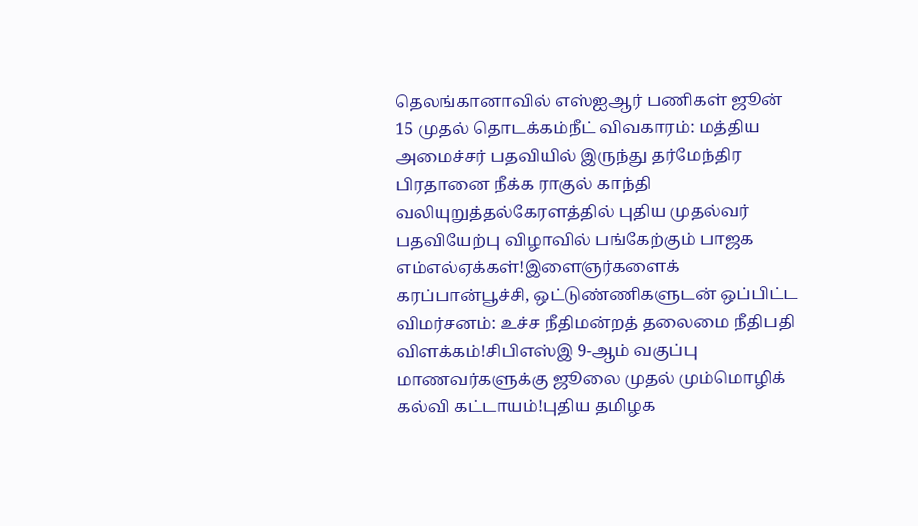தெலங்கானாவில் எஸ்ஐஆர் பணிகள் ஜூன் 15 முதல் தொடக்கம்நீட் விவகாரம்: மத்திய அமைச்சர் பதவியில் இருந்து தர்மேந்திர பிரதானை நீக்க ராகுல் காந்தி வலியுறுத்தல்கேரளத்தில் புதிய முதல்வர் பதவியேற்பு விழாவில் பங்கேற்கும் பாஜக எம்எல்ஏக்கள்!இளைஞர்களைக் கரப்பான்பூச்சி, ஒட்டுண்ணிகளுடன் ஒப்பிட்ட விமர்சனம்: உச்ச நீதிமன்றத் தலைமை நீதிபதி விளக்கம்!சிபிஎஸ்இ 9-ஆம் வகுப்பு மாணவர்களுக்கு ஜூலை முதல் மும்மொழிக் கல்வி கட்டாயம்!புதிய தமிழக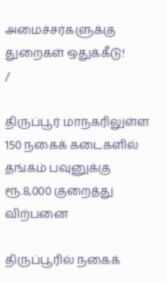அமைச்சர்களுக்கு துறைகள் ஒதுக்கீடு!
/

திருப்பூர் மாநகரிலுள்ள 150 நகைக் கடைகளில் தங்கம் பவுனுக்கு ரூ.8,000 குறைத்து விற்பனை

திருப்பூரில் நகைக்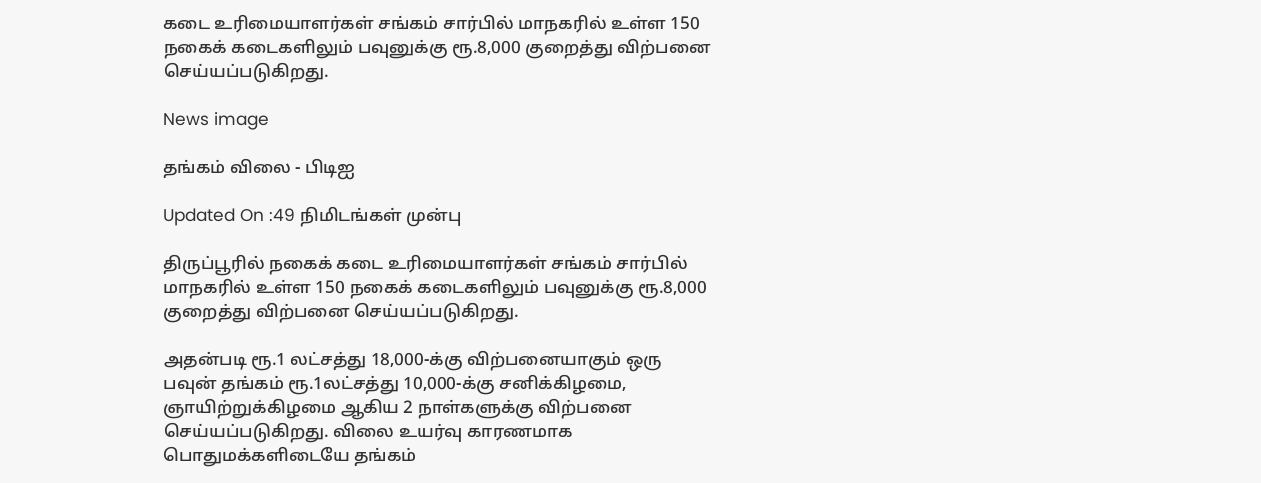கடை உரிமையாளர்கள் சங்கம் சார்பில் மாநகரில் உள்ள 150 நகைக் கடைகளிலும் பவுனுக்கு ரூ.8,000 குறைத்து விற்பனை செய்யப்படுகிறது.

News image

தங்கம் விலை - பிடிஐ

Updated On :49 நிமிடங்கள் முன்பு

திருப்பூரில் நகைக் கடை உரிமையாளர்கள் சங்கம் சார்பில் மாநகரில் உள்ள 150 நகைக் கடைகளிலும் பவுனுக்கு ரூ.8,000 குறைத்து விற்பனை செய்யப்படுகிறது.

அதன்படி ரூ.1 லட்சத்து 18,000-க்கு விற்பனையாகும் ஒரு பவுன் தங்கம் ரூ.1லட்சத்து 10,000-க்கு சனிக்கிழமை, ஞாயிற்றுக்கிழமை ஆகிய 2 நாள்களுக்கு விற்பனை செய்யப்படுகிறது. விலை உயர்வு காரணமாக பொதுமக்களிடையே தங்கம்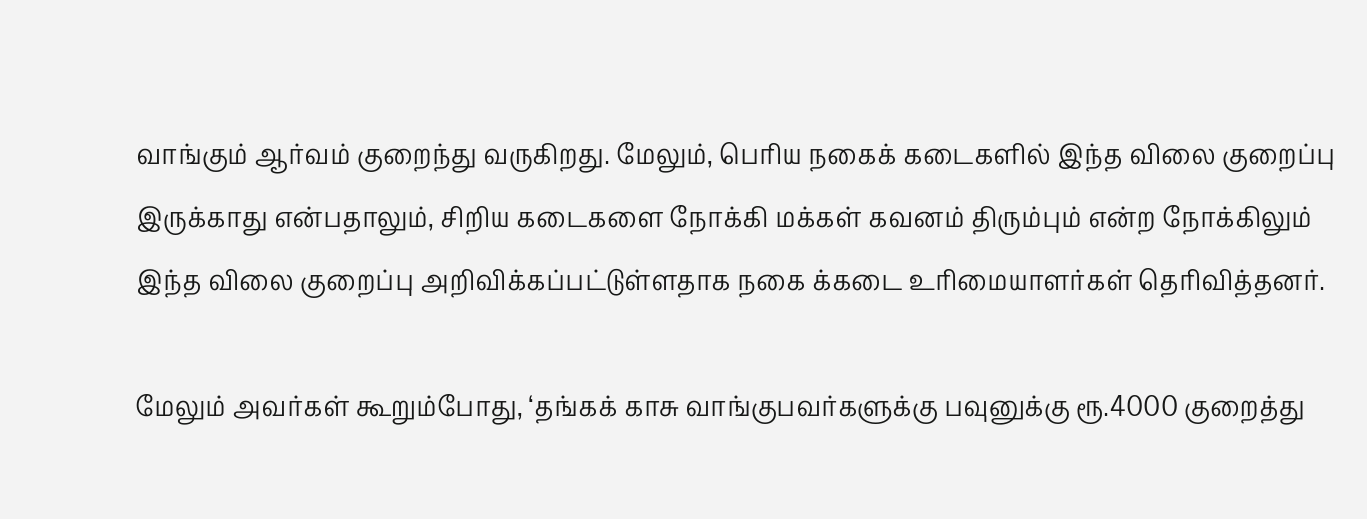வாங்கும் ஆர்வம் குறைந்து வருகிறது. மேலும், பெரிய நகைக் கடைகளில் இந்த விலை குறைப்பு இருக்காது என்பதாலும், சிறிய கடைகளை நோக்கி மக்கள் கவனம் திரும்பும் என்ற நோக்கிலும் இந்த விலை குறைப்பு அறிவிக்கப்பட்டுள்ளதாக நகை க்கடை உரிமையாளர்கள் தெரிவித்தனர்.

மேலும் அவர்கள் கூறும்போது, ‘தங்கக் காசு வாங்குபவர்களுக்கு பவுனுக்கு ரூ.4000 குறைத்து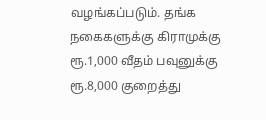வழங்கப்படும். தங்க நகைகளுக்கு கிராமுக்கு ரூ.1,000 வீதம் பவுனுக்கு ரூ.8,000 குறைத்து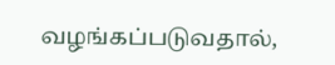வழங்கப்படுவதால்,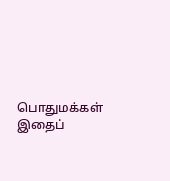பொதுமக்கள் இதைப்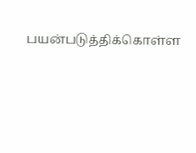பயன்படுத்திக்கொள்ள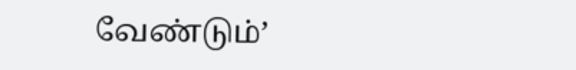வேண்டும்’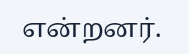என்றனர்.